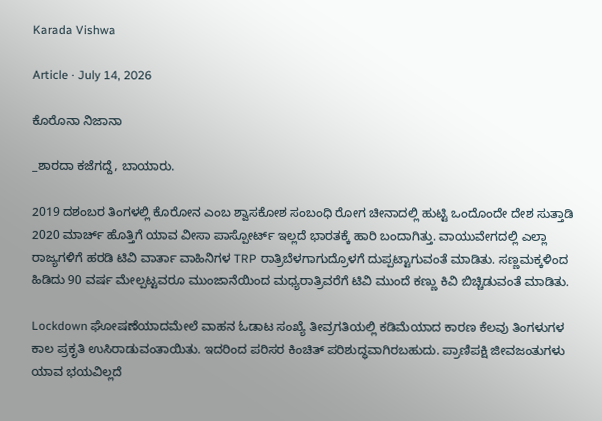Karada Vishwa

Article · July 14, 2026

ಕೊರೊನಾ ನಿಜಾನಾ

_ಶಾರದಾ ಕಜೆಗದ್ದೆ, ಬಾಯಾರು.

2019 ದಶಂಬರ ತಿಂಗಳಲ್ಲಿ ಕೊರೋನ ಎಂಬ ಶ್ವಾಸಕೋಶ ಸಂಬಂಧಿ ರೋಗ ಚೀನಾದಲ್ಲಿ ಹುಟ್ಟಿ ಒಂದೊಂದೇ ದೇಶ ಸುತ್ತಾಡಿ 2020 ಮಾರ್ಚ್ ಹೊತ್ತಿಗೆ ಯಾವ ವೀಸಾ ಪಾಸ್ಪೋರ್ಟ್ ಇಲ್ಲದೆ ಭಾರತಕ್ಕೆ ಹಾರಿ ಬಂದಾಗಿತ್ತು. ವಾಯುವೇಗದಲ್ಲಿ ಎಲ್ಲಾ ರಾಜ್ಯಗಳಿಗೆ ಹರಡಿ ಟಿವಿ ವಾರ್ತಾ ವಾಹಿನಿಗಳ TRP ರಾತ್ರಿಬೆಳಗಾಗುದ್ರೊಳಗೆ ದುಪ್ಪಟ್ಟಾಗುವಂತೆ ಮಾಡಿತು. ಸಣ್ಣಮಕ್ಕಳಿಂದ ಹಿಡಿದು 90 ವರ್ಷ ಮೇಲ್ಪಟ್ಟವರೂ ಮುಂಜಾನೆಯಿಂದ ಮಧ್ಯರಾತ್ರಿವರೆಗೆ ಟಿವಿ ಮುಂದೆ ಕಣ್ಣು ಕಿವಿ ಬಿಚ್ಚಿಡುವಂತೆ ಮಾಡಿತು.

Lockdown ಘೋಷಣೆಯಾದಮೇಲೆ ವಾಹನ ಓಡಾಟ ಸಂಖ್ಯೆ ತೀವ್ರಗತಿಯಲ್ಲಿ ಕಡಿಮೆಯಾದ ಕಾರಣ ಕೆಲವು ತಿಂಗಳುಗಳ ಕಾಲ ಪ್ರಕೃತಿ ಉಸಿರಾಡುವಂತಾಯಿತು. ಇದರಿಂದ ಪರಿಸರ ಕಿಂಚಿತ್ ಪರಿಶುದ್ಧವಾಗಿರಬಹುದು. ಪ್ರಾಣಿಪಕ್ಷಿ ಜೀವಜಂತುಗಳು ಯಾವ ಭಯವಿಲ್ಲದೆ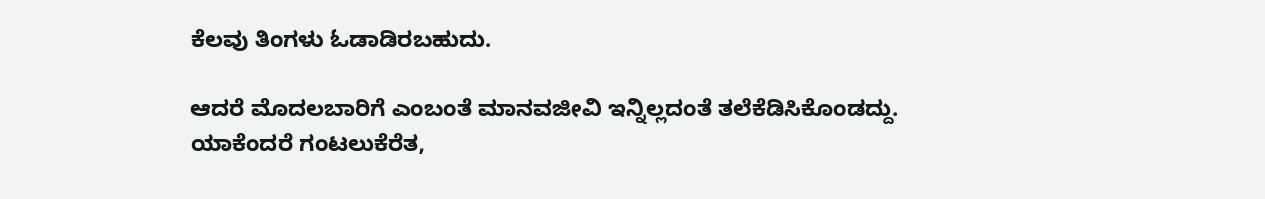ಕೆಲವು ತಿಂಗಳು ಓಡಾಡಿರಬಹುದು.

ಆದರೆ ಮೊದಲಬಾರಿಗೆ ಎಂಬಂತೆ ಮಾನವಜೀವಿ ಇನ್ನಿಲ್ಲದಂತೆ ತಲೆಕೆಡಿಸಿಕೊಂಡದ್ದು. ಯಾಕೆಂದರೆ ಗಂಟಲುಕೆರೆತ,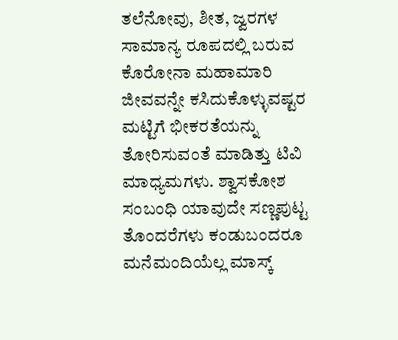ತಲೆನೋವು, ಶೀತ, ಜ್ವರಗಳ ಸಾಮಾನ್ಯ ರೂಪದಲ್ಲಿ ಬರುವ ಕೊರೋನಾ ಮಹಾಮಾರಿ ಜೀವವನ್ನೇ ಕಸಿದುಕೊಳ್ಳುವಷ್ಟರ ಮಟ್ಟಿಗೆ ಭೀಕರತೆಯನ್ನು ತೋರಿಸುವಂತೆ ಮಾಡಿತ್ತು ಟಿವಿ ಮಾಧ್ಯಮಗಳು. ಶ್ವಾಸಕೋಶ ಸಂಬಂಧಿ ಯಾವುದೇ ಸಣ್ಣಪುಟ್ಟ ತೊಂದರೆಗಳು ಕಂಡುಬಂದರೂ ಮನೆಮಂದಿಯೆಲ್ಲ ಮಾಸ್ಕ್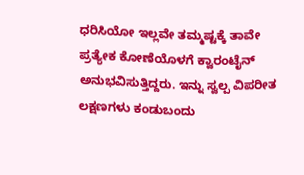ಧರಿಸಿಯೋ ಇಲ್ಲವೇ ತಮ್ಮಷ್ಟಕ್ಕೆ ತಾವೇ ಪ್ರತ್ಯೇಕ ಕೋಣೆಯೊಳಗೆ ಕ್ವಾರಂಟೈನ್ ಅನುಭವಿಸುತ್ತಿದ್ದರು. ಇನ್ನು ಸ್ವಲ್ಪ ವಿಪರೀತ ಲಕ್ಷಣಗಳು ಕಂಡುಬಂದು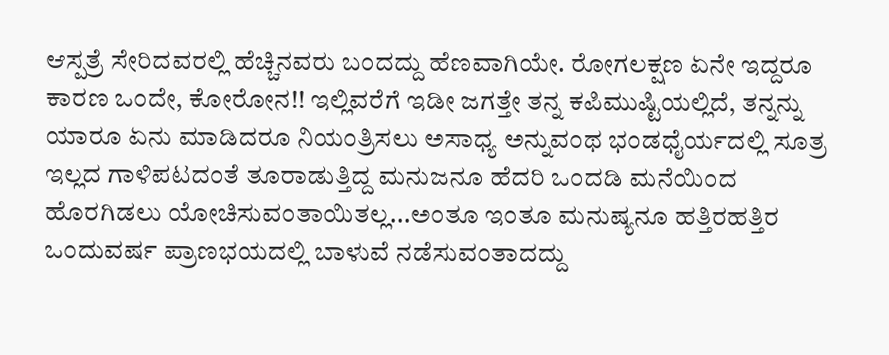ಆಸ್ಪತ್ರೆ ಸೇರಿದವರಲ್ಲಿ ಹೆಚ್ಚಿನವರು ಬಂದದ್ದು ಹೆಣವಾಗಿಯೇ. ರೋಗಲಕ್ಷಣ ಏನೇ ಇದ್ದರೂ ಕಾರಣ ಒಂದೇ, ಕೋರೋನ!! ಇಲ್ಲಿವರೆಗೆ ಇಡೀ ಜಗತ್ತೇ ತನ್ನ ಕಪಿಮುಷ್ಟಿಯಲ್ಲಿದೆ, ತನ್ನನ್ನು ಯಾರೂ ಏನು ಮಾಡಿದರೂ ನಿಯಂತ್ರಿಸಲು ಅಸಾಧ್ಯ ಅನ್ನುವಂಥ ಭಂಡಧೈರ್ಯದಲ್ಲಿ ಸೂತ್ರ ಇಲ್ಲದ ಗಾಳಿಪಟದಂತೆ ತೂರಾಡುತ್ತಿದ್ದ ಮನುಜನೂ ಹೆದರಿ ಒಂದಡಿ ಮನೆಯಿಂದ ಹೊರಗಿಡಲು ಯೋಚಿಸುವಂತಾಯಿತಲ್ಲ...ಅಂತೂ ಇಂತೂ ಮನುಷ್ಯನೂ ಹತ್ತಿರಹತ್ತಿರ ಒಂದುವರ್ಷ ಪ್ರಾಣಭಯದಲ್ಲಿ ಬಾಳುವೆ ನಡೆಸುವಂತಾದದ್ದು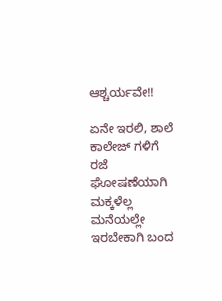ಆಶ್ಚರ್ಯವೇ!!

ಏನೇ ಇರಲಿ, ಶಾಲೆ ಕಾಲೇಜ್ ಗಳಿಗೆ ರಜೆ ಘೋಷಣೆಯಾಗಿ ಮಕ್ಕಳೆಲ್ಲ ಮನೆಯಲ್ಲೇ ಇರಬೇಕಾಗಿ ಬಂದ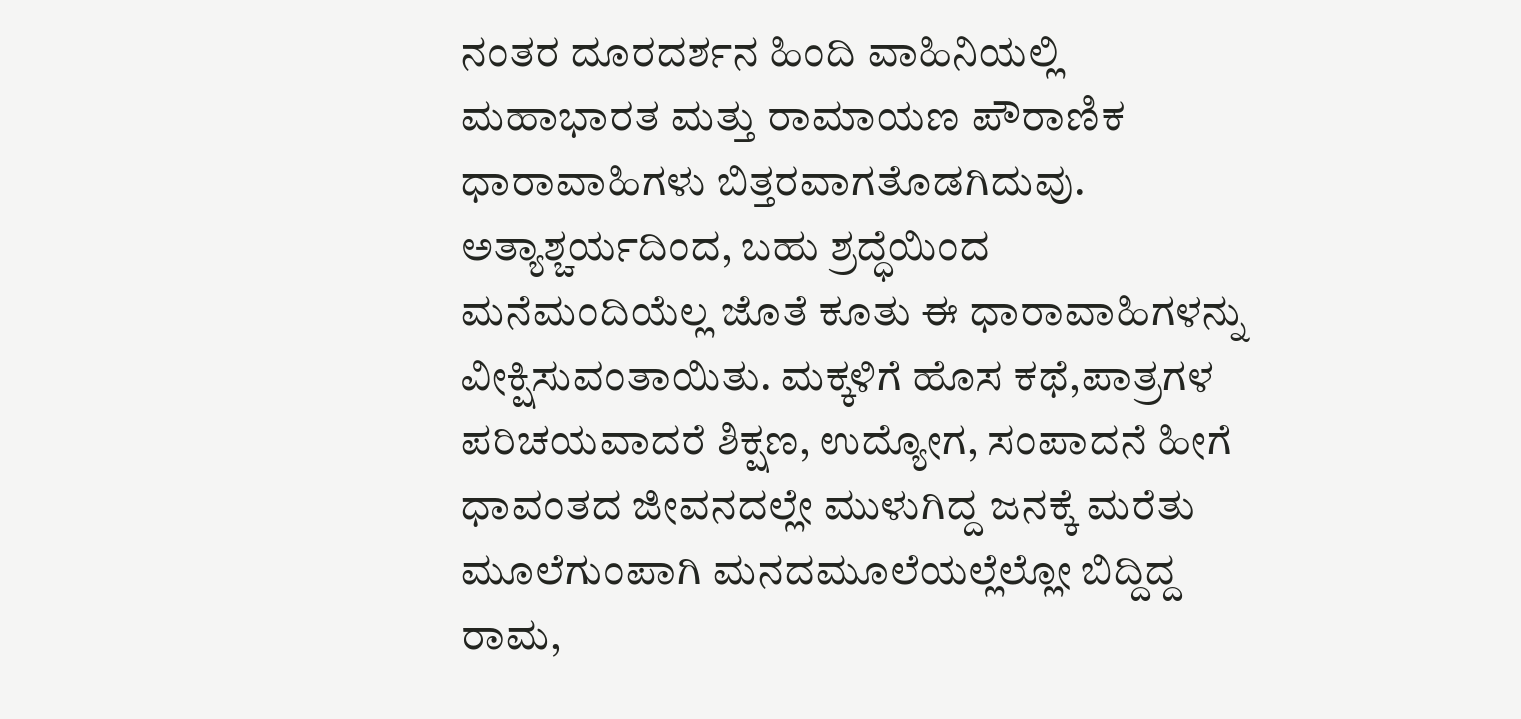ನಂತರ ದೂರದರ್ಶನ ಹಿಂದಿ ವಾಹಿನಿಯಲ್ಲಿ ಮಹಾಭಾರತ ಮತ್ತು ರಾಮಾಯಣ ಪೌರಾಣಿಕ ಧಾರಾವಾಹಿಗಳು ಬಿತ್ತರವಾಗತೊಡಗಿದುವು. ಅತ್ಯಾಶ್ಚರ್ಯದಿಂದ, ಬಹು ಶ್ರದ್ಧೆಯಿಂದ ಮನೆಮಂದಿಯೆಲ್ಲ ಜೊತೆ ಕೂತು ಈ ಧಾರಾವಾಹಿಗಳನ್ನು ವೀಕ್ಷಿಸುವಂತಾಯಿತು. ಮಕ್ಕಳಿಗೆ ಹೊಸ ಕಥೆ,ಪಾತ್ರಗಳ ಪರಿಚಯವಾದರೆ ಶಿಕ್ಷಣ, ಉದ್ಯೋಗ, ಸಂಪಾದನೆ ಹೀಗೆ ಧಾವಂತದ ಜೀವನದಲ್ಲೇ ಮುಳುಗಿದ್ದ ಜನಕ್ಕೆ ಮರೆತು ಮೂಲೆಗುಂಪಾಗಿ ಮನದಮೂಲೆಯಲ್ಲೆಲ್ಲೋ ಬಿದ್ದಿದ್ದ ರಾಮ,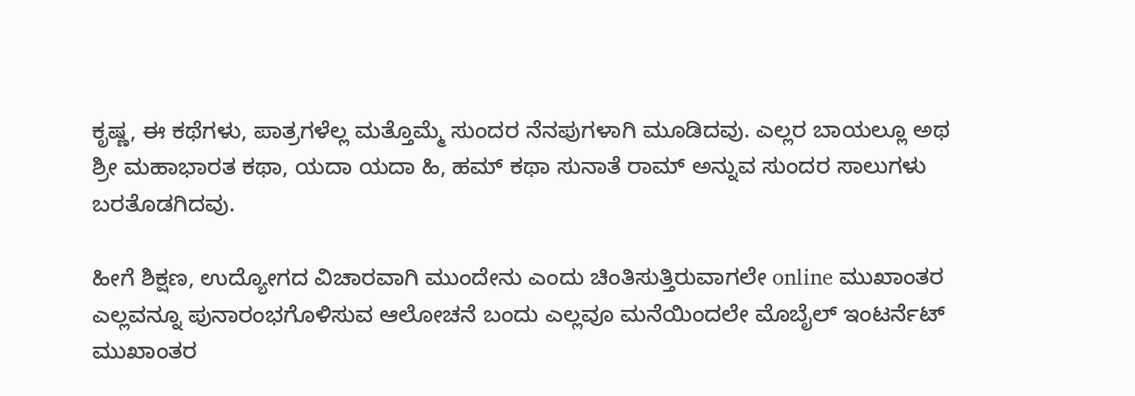ಕೃಷ್ಣ, ಈ ಕಥೆಗಳು, ಪಾತ್ರಗಳೆಲ್ಲ ಮತ್ತೊಮ್ಮೆ ಸುಂದರ ನೆನಪುಗಳಾಗಿ ಮೂಡಿದವು. ಎಲ್ಲರ ಬಾಯಲ್ಲೂ ಅಥ ಶ್ರೀ ಮಹಾಭಾರತ ಕಥಾ, ಯದಾ ಯದಾ ಹಿ, ಹಮ್ ಕಥಾ ಸುನಾತೆ ರಾಮ್ ಅನ್ನುವ ಸುಂದರ ಸಾಲುಗಳು ಬರತೊಡಗಿದವು.

ಹೀಗೆ ಶಿಕ್ಷಣ, ಉದ್ಯೋಗದ ವಿಚಾರವಾಗಿ ಮುಂದೇನು ಎಂದು ಚಿಂತಿಸುತ್ತಿರುವಾಗಲೇ online ಮುಖಾಂತರ ಎಲ್ಲವನ್ನೂ ಪುನಾರಂಭಗೊಳಿಸುವ ಆಲೋಚನೆ ಬಂದು ಎಲ್ಲವೂ ಮನೆಯಿಂದಲೇ ಮೊಬೈಲ್ ಇಂಟರ್ನೆಟ್ ಮುಖಾಂತರ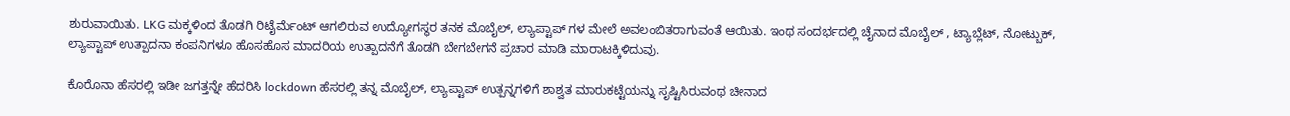ಶುರುವಾಯಿತು. LKG ಮಕ್ಕಳಿಂದ ತೊಡಗಿ ರಿಟೈರ್ಮೆಂಟ್ ಆಗಲಿರುವ ಉದ್ಯೋಗಸ್ಥರ ತನಕ ಮೊಬೈಲ್, ಲ್ಯಾಪ್ಟಾಪ್ ಗಳ ಮೇಲೆ ಅವಲಂಬಿತರಾಗುವಂತೆ ಆಯಿತು. ಇಂಥ ಸಂದರ್ಭದಲ್ಲಿ ಚೈನಾದ ಮೊಬೈಲ್ , ಟ್ಯಾಬ್ಲೆಟ್, ನೋಟ್ಬುಕ್, ಲ್ಯಾಪ್ಟಾಪ್ ಉತ್ಪಾದನಾ ಕಂಪನಿಗಳೂ ಹೊಸಹೊಸ ಮಾದರಿಯ ಉತ್ಪಾದನೆಗೆ ತೊಡಗಿ ಬೇಗಬೇಗನೆ ಪ್ರಚಾರ ಮಾಡಿ ಮಾರಾಟಕ್ಕಿಳಿದುವು.

ಕೊರೊನಾ ಹೆಸರಲ್ಲಿ ಇಡೀ ಜಗತ್ತನ್ನೇ ಹೆದರಿಸಿ lockdown ಹೆಸರಲ್ಲಿ ತನ್ನ ಮೊಬೈಲ್, ಲ್ಯಾಪ್ಟಾಪ್ ಉತ್ಪನ್ನಗಳಿಗೆ ಶಾಶ್ವತ ಮಾರುಕಟ್ಟೆಯನ್ನು ಸೃಷ್ಟಿಸಿರುವಂಥ ಚೀನಾದ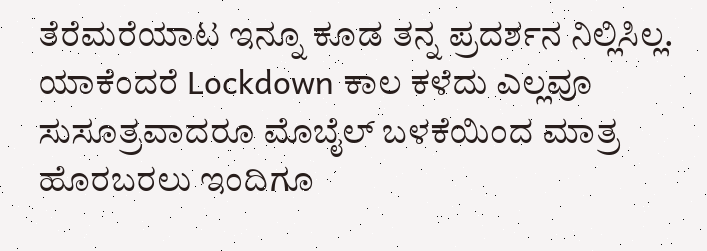ತೆರೆಮರೆಯಾಟ ಇನ್ನೂ ಕೂಡ ತನ್ನ ಪ್ರದರ್ಶನ ನಿಲ್ಲಿಸಿಲ್ಲ. ಯಾಕೆಂದರೆ Lockdown ಕಾಲ ಕಳೆದು ಎಲ್ಲವೂ ಸುಸೂತ್ರವಾದರೂ ಮೊಬೈಲ್ ಬಳಕೆಯಿಂದ ಮಾತ್ರ ಹೊರಬರಲು ಇಂದಿಗೂ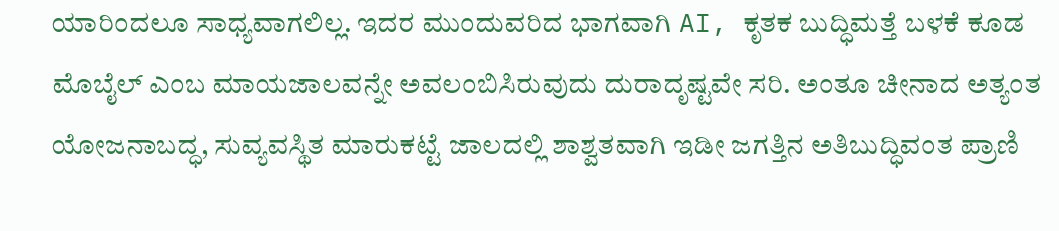ಯಾರಿಂದಲೂ ಸಾಧ್ಯವಾಗಲಿಲ್ಲ. ಇದರ ಮುಂದುವರಿದ ಭಾಗವಾಗಿ AI, ಕೃತಕ ಬುದ್ಧಿಮತ್ತೆ ಬಳಕೆ ಕೂಡ ಮೊಬೈಲ್ ಎಂಬ ಮಾಯಜಾಲವನ್ನೇ ಅವಲಂಬಿಸಿರುವುದು ದುರಾದೃಷ್ಟವೇ ಸರಿ. ಅಂತೂ ಚೀನಾದ ಅತ್ಯಂತ ಯೋಜನಾಬದ್ಧ, ಸುವ್ಯವಸ್ಥಿತ ಮಾರುಕಟ್ಟೆ ಜಾಲದಲ್ಲಿ ಶಾಶ್ವತವಾಗಿ ಇಡೀ ಜಗತ್ತಿನ ಅತಿಬುದ್ಧಿವಂತ ಪ್ರಾಣಿ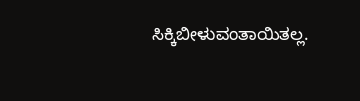ಸಿಕ್ಕಿಬೀಳುವಂತಾಯಿತಲ್ಲ.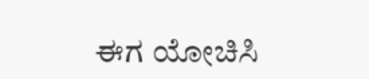ಈಗ ಯೋಚಿಸಿ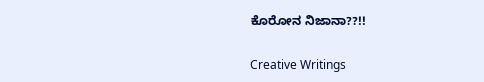ಕೊರೋನ ನಿಜಾನಾ??!!

Creative Writings